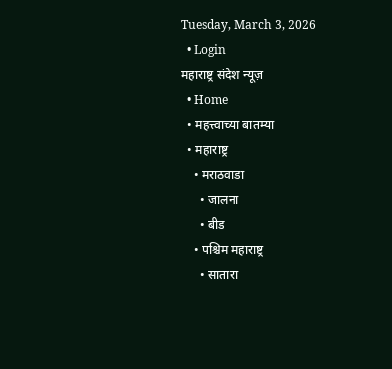Tuesday, March 3, 2026
  • Login
महाराष्ट्र संदेश न्यूज़
  • Home
  • महत्त्वाच्या बातम्या
  • महाराष्ट्र
    • मराठवाडा
      • जालना
      • बीड
    • पश्चिम महाराष्ट्र
      • सातारा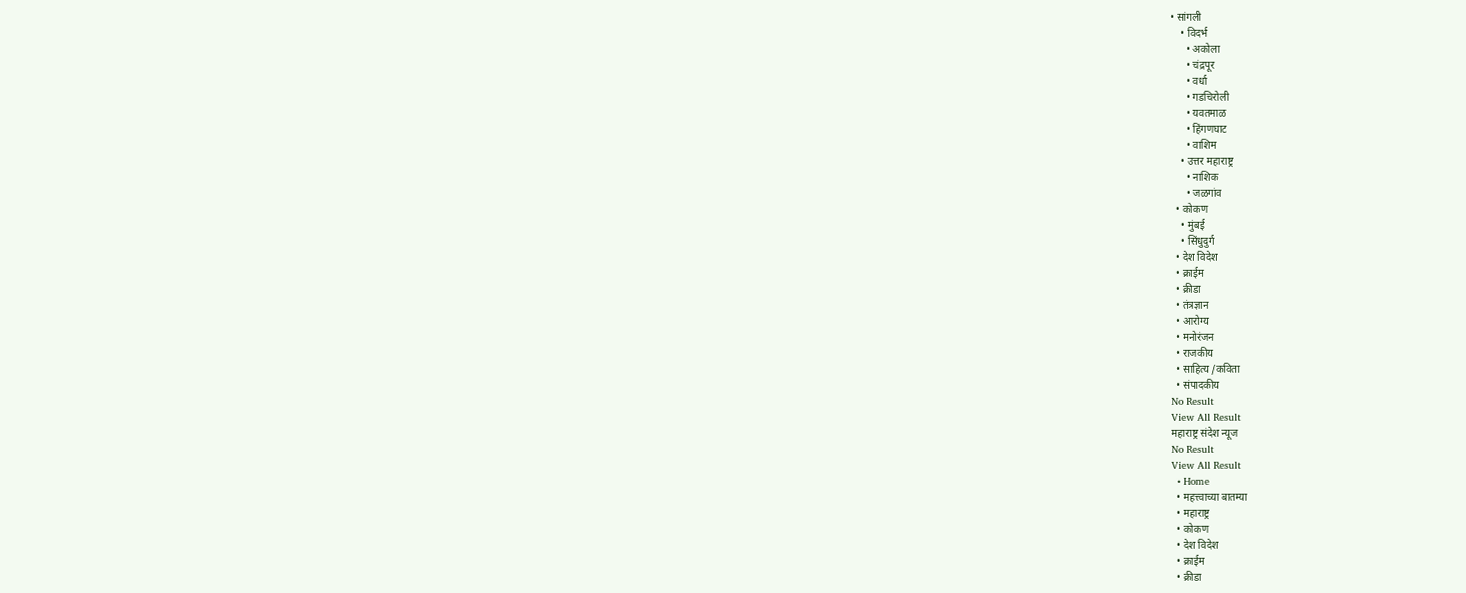• सांगली
    • विदर्भ
      • अकोला
      • चंद्रपूर
      • वर्धा
      • गडचिरोली
      • यवतमाळ
      • हिंगणघाट
      • वाशिम
    • उत्तर महाराष्ट्र
      • नाशिक
      • जळगांव
  • कोकण
    • मुंबई
    • सिंधुदुर्ग
  • देश विदेश
  • क्राईम
  • क्रीडा
  • तंत्रज्ञान
  • आरोग्य
  • मनोरंजन
  • राजकीय
  • साहित्य /कविता
  • संपादकीय
No Result
View All Result
महाराष्ट्र संदेश न्यूज
No Result
View All Result
  • Home
  • महत्त्वाच्या बातम्या
  • महाराष्ट्र
  • कोकण
  • देश विदेश
  • क्राईम
  • क्रीडा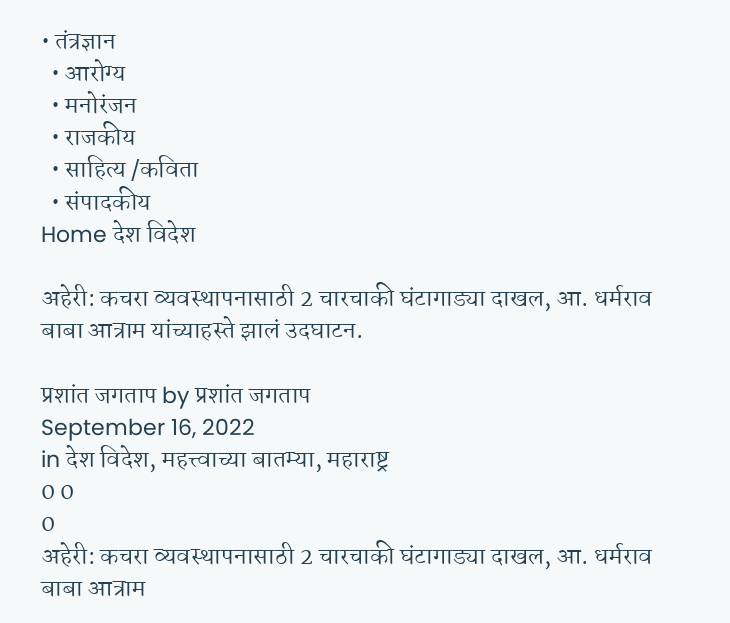• तंत्रज्ञान
  • आरोग्य
  • मनोरंजन
  • राजकीय
  • साहित्य /कविता
  • संपादकीय
Home देश विदेश

अहेरी: कचरा व्यवस्थापनासाठी 2 चारचाकी घंटागाड्या दाखल, आ. धर्मराव बाबा आत्राम यांच्याहस्ते झालं उदघाटन.

प्रशांत जगताप by प्रशांत जगताप
September 16, 2022
in देश विदेश, महत्त्वाच्या बातम्या, महाराष्ट्र
0 0
0
अहेरी: कचरा व्यवस्थापनासाठी 2 चारचाकी घंटागाड्या दाखल, आ. धर्मराव बाबा आत्राम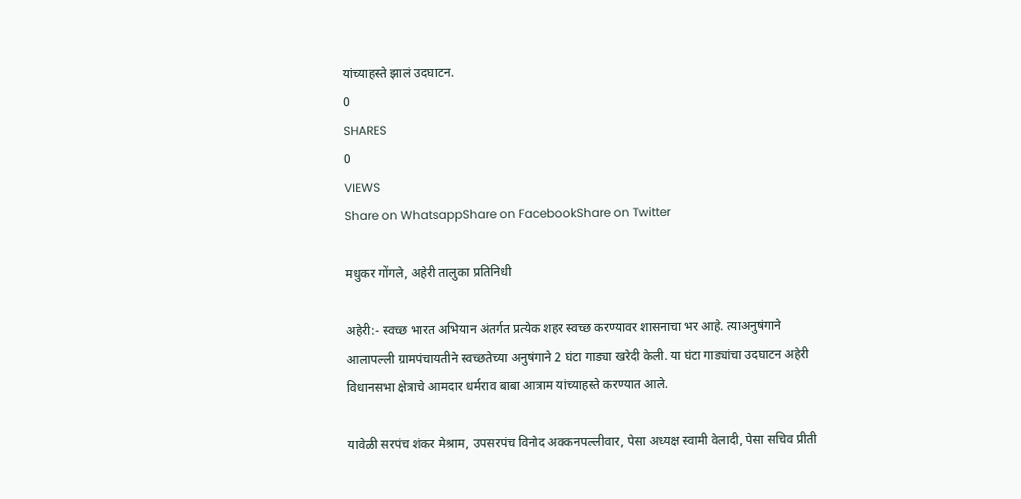यांच्याहस्ते झालं उदघाटन.
0
SHARES
0
VIEWS
Share on WhatsappShare on FacebookShare on Twitter

मधुकर गोंगले, अहेरी तालुका प्रतिनिधी

अहेरी:- स्वच्छ भारत अभियान अंतर्गत प्रत्येक शहर स्वच्छ करण्यावर शासनाचा भर आहे. त्याअनुषंगाने
आलापल्ली ग्रामपंचायतीने स्वच्छतेच्या अनुषंगाने 2 घंटा गाड्या खरेदी केली. या घंटा गाड्यांचा उदघाटन अहेरी विधानसभा क्षेत्राचे आमदार धर्मराव बाबा आत्राम यांच्याहस्ते करण्यात आले.

यावेळी सरपंच शंकर मेश्राम, उपसरपंच विनोद अक्कनपल्लीवार, पेसा अध्यक्ष स्वामी वेलादी, पेसा सचिव प्रीती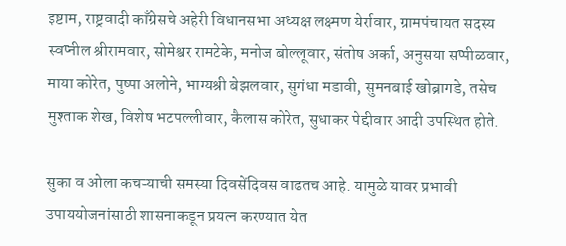इष्टाम, राष्ट्रवादी काँग्रेसचे अहेरी विधानसभा अध्यक्ष लक्ष्मण येर्रावार, ग्रामपंचायत सदस्य स्वप्नील श्रीरामवार, सोमेश्वर रामटेके, मनोज बोल्लूवार, संतोष अर्का, अनुसया सप्पीळवार, माया कोरेत, पुष्पा अलोने, भाग्यश्री बेझलवार, सुगंधा मडावी, सुमनबाई खोब्रागडे, तसेच मुश्ताक शेख, विशेष भटपल्लीवार, कैलास कोरेत, सुधाकर पेद्दीवार आदी उपस्थित होते.

सुका व ओला कचऱ्याची समस्या दिवसेंदिवस वाढतच आहे. यामुळे यावर प्रभावी उपाययोजनांसाठी शासनाकडून प्रयत्न करण्यात येत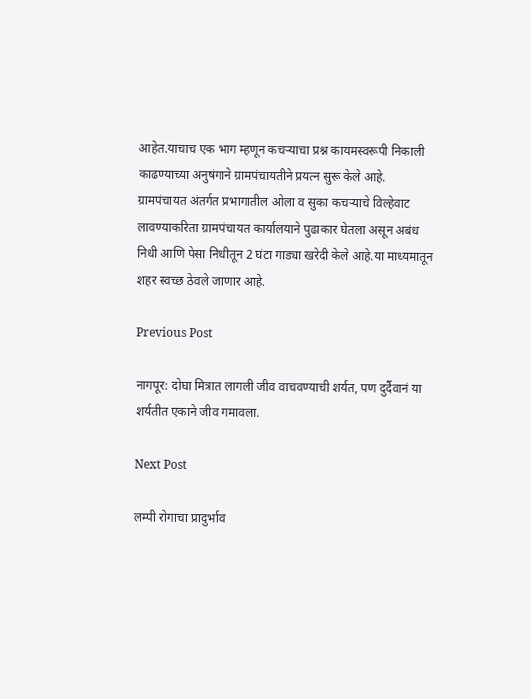आहेत.याचाच एक भाग म्हणून कचऱ्याचा प्रश्न कायमस्वरूपी निकाली काढण्याच्या अनुषंगाने ग्रामपंचायतीने प्रयत्न सुरू केले आहे. ग्रामपंचायत अंतर्गत प्रभागातील ओला व सुका कचऱ्याचे विल्हेवाट लावण्याकरिता ग्रामपंचायत कार्यालयाने पुढाकार घेतला असून अबंध निधी आणि पेसा निधीतून 2 घंटा गाड्या खरेदी केले आहे.या माध्यमातून शहर स्वच्छ ठेवले जाणार आहे.

Previous Post

नागपूर: दोघा मित्रात लागली जीव वाचवण्याची शर्यत, पण दुर्दैवानं या शर्यतीत एकाने जीव गमावला.

Next Post

लम्पी रोगाचा प्रादुर्भाव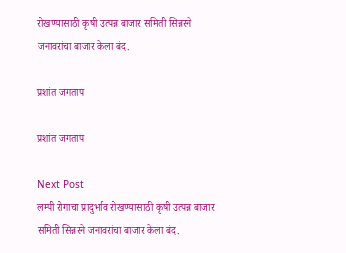रोखण्यासाठी कृषी उत्पन्न बाजार समिती सिन्नरने जनावरांचा बाजार केला बंद.

प्रशांत जगताप

प्रशांत जगताप

Next Post
लम्पी रोगाचा प्रादुर्भाव रोखण्यासाठी कृषी उत्पन्न बाजार समिती सिन्नरने जनावरांचा बाजार केला बंद.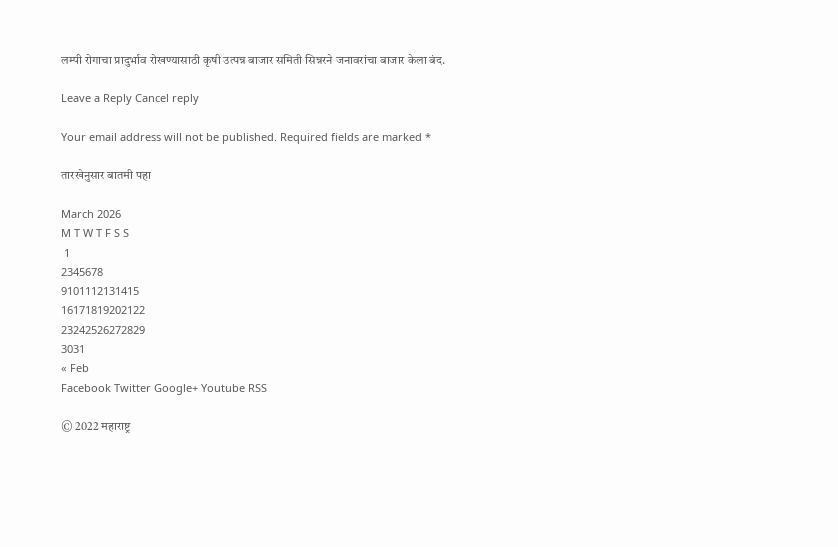लम्पी रोगाचा प्रादुर्भाव रोखण्यासाठी कृषी उत्पन्न बाजार समिती सिन्नरने जनावरांचा बाजार केला बंद.

Leave a Reply Cancel reply

Your email address will not be published. Required fields are marked *

तारखेनुसार बातमी पहा

March 2026
M T W T F S S
 1
2345678
9101112131415
16171819202122
23242526272829
3031
« Feb
Facebook Twitter Google+ Youtube RSS

© 2022 महाराष्ट्र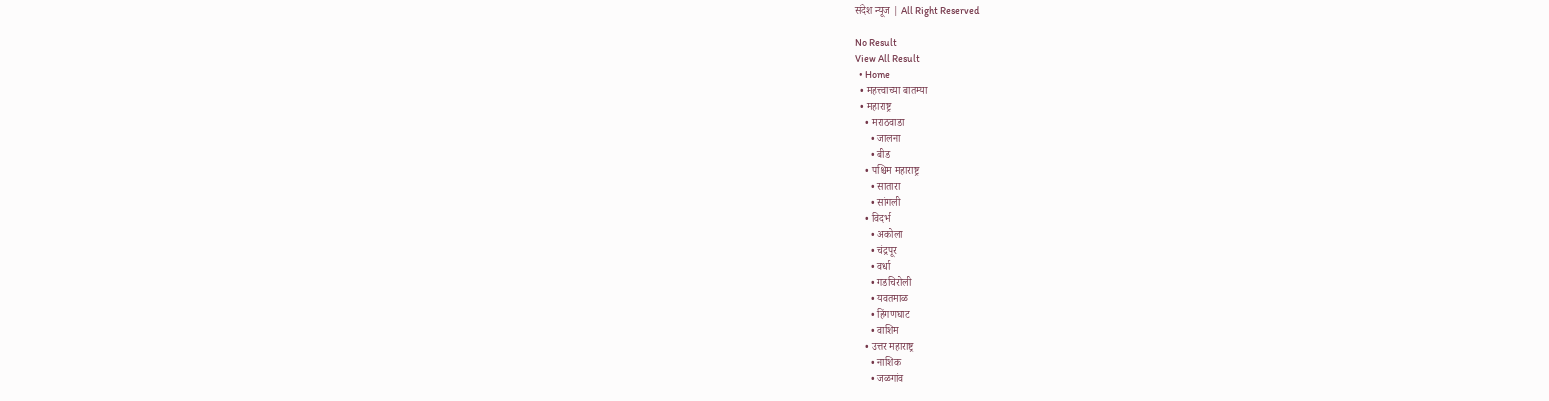संदेश न्यूज | All Right Reserved

No Result
View All Result
  • Home
  • महत्त्वाच्या बातम्या
  • महाराष्ट्र
    • मराठवाडा
      • जालना
      • बीड
    • पश्चिम महाराष्ट्र
      • सातारा
      • सांगली
    • विदर्भ
      • अकोला
      • चंद्रपूर
      • वर्धा
      • गडचिरोली
      • यवतमाळ
      • हिंगणघाट
      • वाशिम
    • उत्तर महाराष्ट्र
      • नाशिक
      • जळगांव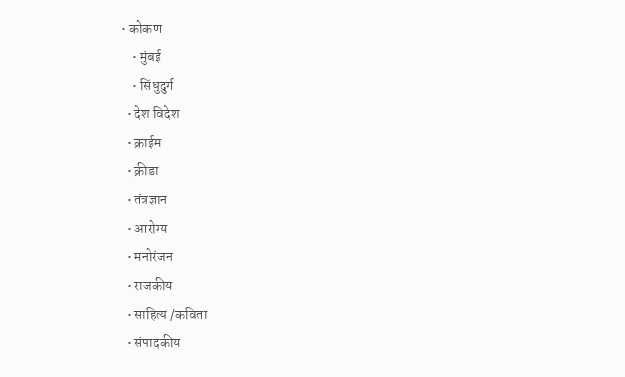• कोकण
    • मुंबई
    • सिंधुदुर्ग
  • देश विदेश
  • क्राईम
  • क्रीडा
  • तंत्रज्ञान
  • आरोग्य
  • मनोरंजन
  • राजकीय
  • साहित्य /कविता
  • संपादकीय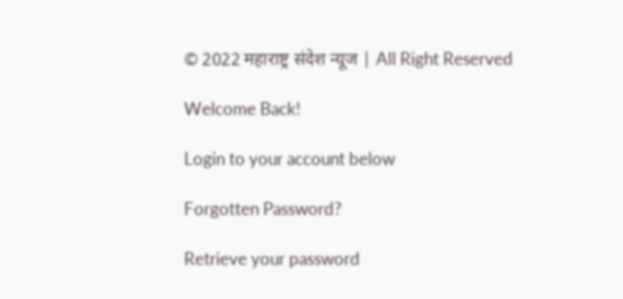© 2022 महाराष्ट्र संदेश न्यूज | All Right Reserved

Welcome Back!

Login to your account below

Forgotten Password?

Retrieve your password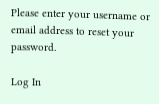Please enter your username or email address to reset your password.

Log In